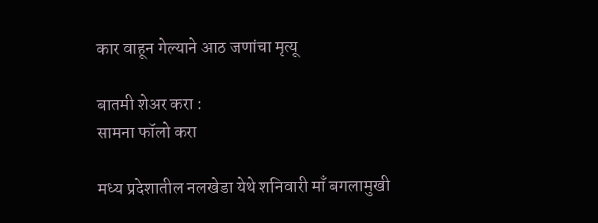कार वाहून गेल्याने आठ जणांचा मृत्यू

बातमी शेअर करा :
सामना फॉलो करा

मध्य प्रदेशातील नलखेडा येथे शनिवारी माँ बगलामुखी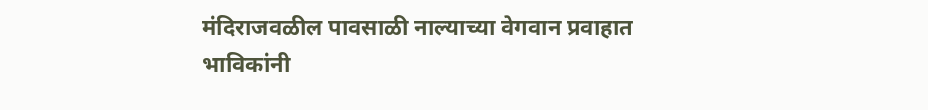मंदिराजवळील पावसाळी नाल्याच्या वेगवान प्रवाहात भाविकांनी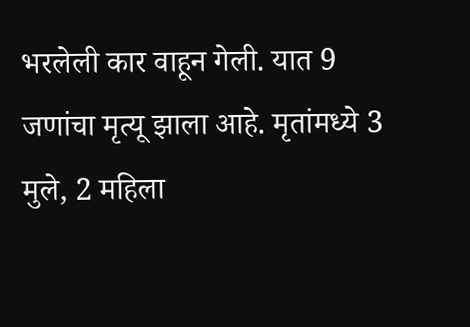भरलेली कार वाहून गेली. यात 9 जणांचा मृत्यू झाला आहे. मृतांमध्ये 3 मुले, 2 महिला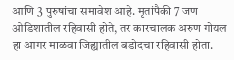आणि 3 पुरुषांचा समावेश आहे. मृतांपैकी 7 जण ओडिशातील रहिवासी होते, तर कारचालक अरुण गोयल हा आगर माळवा जिह्यातील बडोदचा रहिवासी होता.